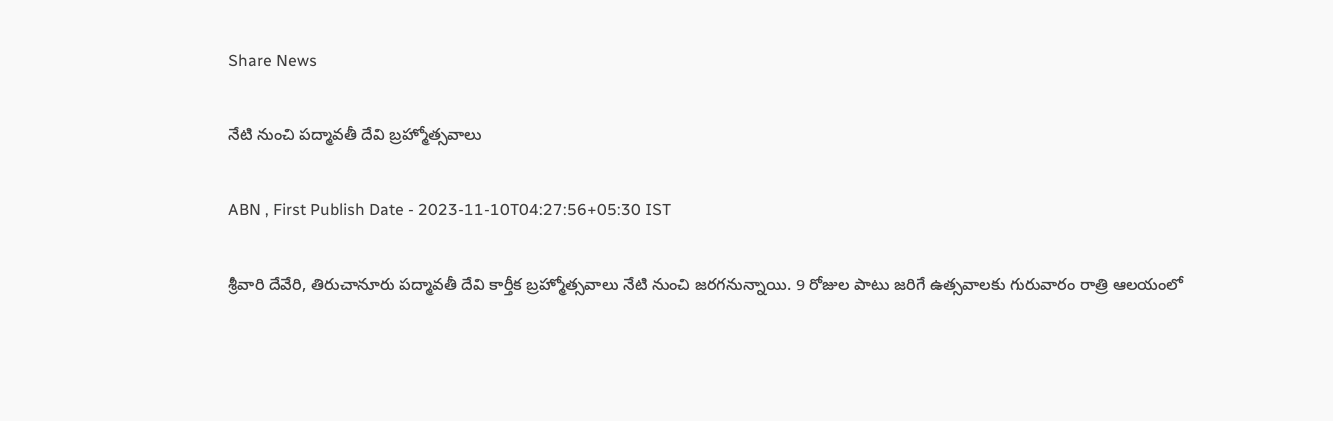Share News

నేటి నుంచి పద్మావతీ దేవి బ్రహ్మోత్సవాలు

ABN , First Publish Date - 2023-11-10T04:27:56+05:30 IST

శ్రీవారి దేవేరి, తిరుచానూరు పద్మావతీ దేవి కార్తీక బ్రహ్మోత్సవాలు నేటి నుంచి జరగనున్నాయి. 9 రోజుల పాటు జరిగే ఉత్సవాలకు గురువారం రాత్రి ఆలయంలో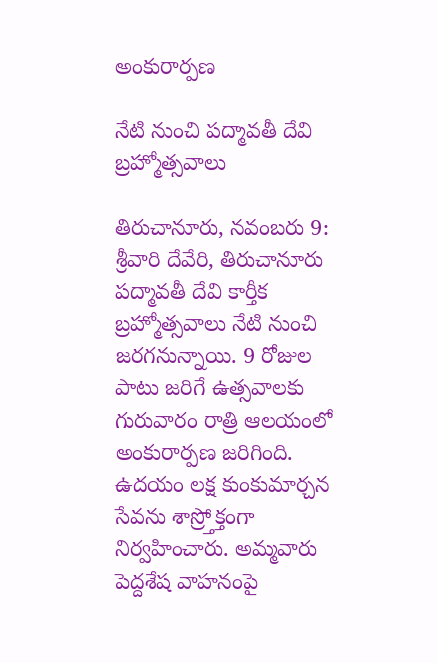అంకురార్పణ

నేటి నుంచి పద్మావతీ దేవి బ్రహ్మోత్సవాలు

తిరుచానూరు, నవంబరు 9: శ్రీవారి దేవేరి, తిరుచానూరు పద్మావతీ దేవి కార్తీక బ్రహ్మోత్సవాలు నేటి నుంచి జరగనున్నాయి. 9 రోజుల పాటు జరిగే ఉత్సవాలకు గురువారం రాత్రి ఆలయంలో అంకురార్పణ జరిగింది. ఉదయం లక్ష కుంకుమార్చన సేవను శాస్ర్తోక్తంగా నిర్వహించారు. అమ్మవారు పెద్దశేష వాహనంపై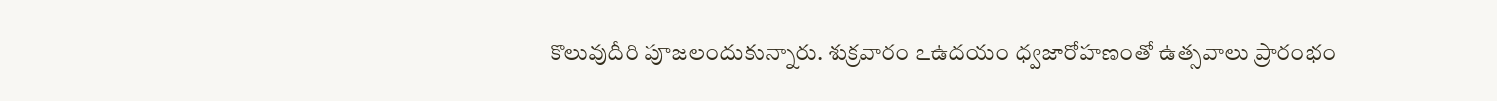కొలువుదీరి పూజలందుకున్నారు. శుక్రవారం ఽఉదయం ధ్వజారోహణంతో ఉత్సవాలు ప్రారంభం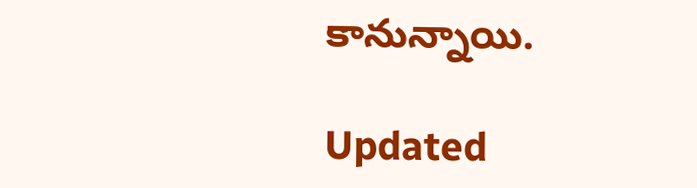కానున్నాయి.

Updated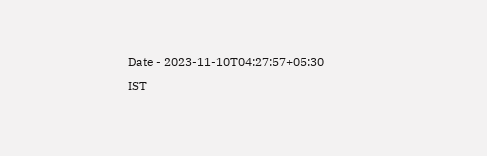Date - 2023-11-10T04:27:57+05:30 IST